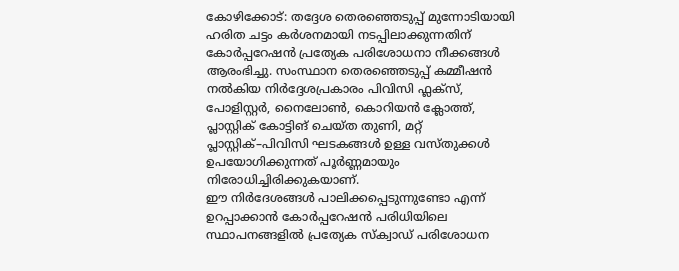കോഴിക്കോട്: തദ്ദേശ തെരഞ്ഞെടുപ്പ് മുന്നോടിയായി ഹരിത ചട്ടം കർശനമായി നടപ്പിലാക്കുന്നതിന് കോർപ്പറേഷൻ പ്രത്യേക പരിശോധനാ നീക്കങ്ങൾ ആരംഭിച്ചു. സംസ്ഥാന തെരഞ്ഞെടുപ്പ് കമ്മീഷൻ നൽകിയ നിർദ്ദേശപ്രകാരം പിവിസി ഫ്ലക്സ്, പോളിസ്റ്റർ, നൈലോൺ, കൊറിയൻ ക്ലോത്ത്, പ്ലാസ്റ്റിക് കോട്ടിങ് ചെയ്ത തുണി, മറ്റ് പ്ലാസ്റ്റിക്–പിവിസി ഘടകങ്ങൾ ഉള്ള വസ്തുക്കൾ ഉപയോഗിക്കുന്നത് പൂർണ്ണമായും നിരോധിച്ചിരിക്കുകയാണ്.
ഈ നിർദേശങ്ങൾ പാലിക്കപ്പെടുന്നുണ്ടോ എന്ന് ഉറപ്പാക്കാൻ കോർപ്പറേഷൻ പരിധിയിലെ സ്ഥാപനങ്ങളിൽ പ്രത്യേക സ്ക്വാഡ് പരിശോധന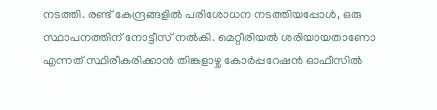നടത്തി. രണ്ട് കേന്ദ്രങ്ങളിൽ പരിശോധന നടത്തിയപ്പോൾ, ഒരു സ്ഥാപനത്തിന് നോട്ടീസ് നൽകി. മെറ്റീരിയൽ ശരിയായതാണോ എന്നത് സ്ഥിരീകരിക്കാൻ തിങ്കളാഴ്ച കോർപ്പറേഷൻ ഓഫീസിൽ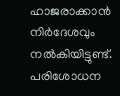ഹാജരാക്കാൻ നിർദേശവും നൽകിയിട്ടുണ്ട്. പരിശോധന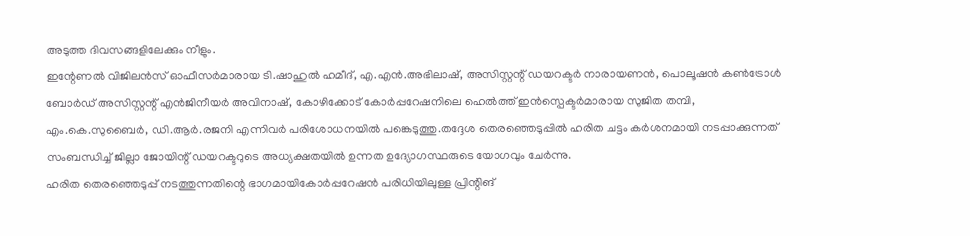അടുത്ത ദിവസങ്ങളിലേക്കും നീളും.
ഇന്റേണൽ വിജിലൻസ് ഓഫീസർമാരായ ടി.ഷാഹുൽ ഹമീദ്, എ.എൻ.അഭിലാഷ്, അസിസ്റ്റന്റ് ഡയറക്ടർ നാരായണൻ, പൊലൂഷൻ കൺട്രോൾ ബോർഡ് അസിസ്റ്റന്റ് എൻജിനീയർ അവിനാഷ്, കോഴിക്കോട് കോർപ്പറേഷനിലെ ഹെൽത്ത് ഇൻസ്പെക്ടർമാരായ സുജിത തമ്പി, എം.കെ.സുബൈർ, ഡി.ആർ.രജനി എന്നിവർ പരിശോധനയിൽ പങ്കെടുത്തു.തദ്ദേശ തെരഞ്ഞെടുപ്പിൽ ഹരിത ചട്ടം കർശനമായി നടപ്പാക്കുന്നത് സംബന്ധിച്ച് ജില്ലാ ജോയിന്റ് ഡയറക്ടറുടെ അധ്യക്ഷതയിൽ ഉന്നത ഉദ്യോഗസ്ഥരുടെ യോഗവും ചേർന്നു.
ഹരിത തെരഞ്ഞെടുപ്പ് നടത്തുന്നതിന്റെ ഭാഗമായികോർപ്പറേഷൻ പരിധിയിലുള്ള പ്രിന്റിങ്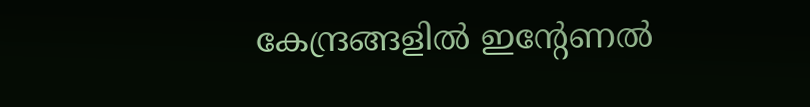കേന്ദ്രങ്ങളിൽ ഇന്റേണൽ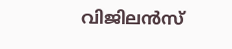വിജിലൻസ്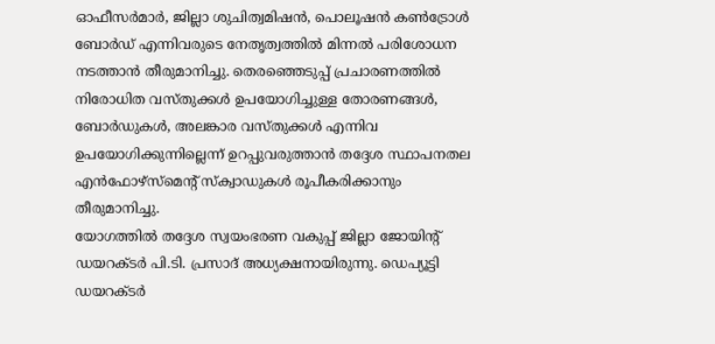ഓഫീസർമാർ, ജില്ലാ ശുചിത്വമിഷൻ, പൊലൂഷൻ കൺട്രോൾ ബോർഡ് എന്നിവരുടെ നേതൃത്വത്തിൽ മിന്നൽ പരിശോധന നടത്താൻ തീരുമാനിച്ചു. തെരഞ്ഞെടുപ്പ് പ്രചാരണത്തിൽ നിരോധിത വസ്തുക്കൾ ഉപയോഗിച്ചുള്ള തോരണങ്ങൾ, ബോർഡുകൾ, അലങ്കാര വസ്തുക്കൾ എന്നിവ ഉപയോഗിക്കുന്നില്ലെന്ന് ഉറപ്പുവരുത്താൻ തദ്ദേശ സ്ഥാപനതല എൻഫോഴ്സ്മെന്റ് സ്ക്വാഡുകൾ രൂപീകരിക്കാനും തീരുമാനിച്ചു.
യോഗത്തിൽ തദ്ദേശ സ്വയംഭരണ വകുപ്പ് ജില്ലാ ജോയിന്റ് ഡയറക്ടർ പി.ടി. പ്രസാദ് അധ്യക്ഷനായിരുന്നു. ഡെപ്യൂട്ടി ഡയറക്ടർ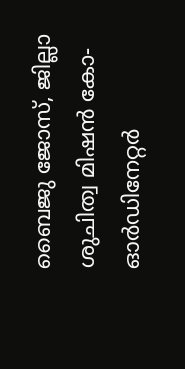ബൈജു ജോസ്, ജില്ലാ ശുചിത്വ മിഷൻ കോ-ഓർഡിനേറ്റർ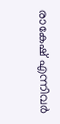രാകേഷ് എന്നിവർ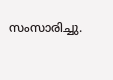സംസാരിച്ചു.